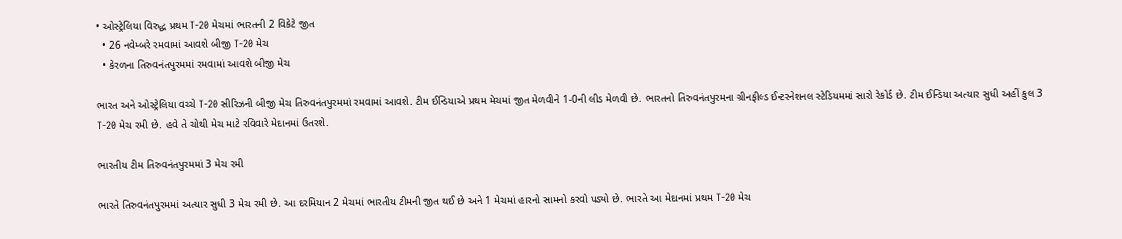• ઓસ્ટ્રેલિયા વિરુદ્ધ પ્રથમ T-20 મેચમાં ભારતની 2 વિકેટે જીત
  • 26 નવેમ્બરે રમવામાં આવશે બીજી T-20 મેચ
  • કેરળના તિરુવનંતપુરમમાં રમવામાં આવશે બીજી મેચ

ભારત અને ઓસ્ટ્રેલિયા વચ્ચે T-20 સીરિઝની બીજી મેચ તિરુવનંતપુરમમાં રમવામાં આવશે. ટીમ ઈન્ડિયાએ પ્રથમ મેચમાં જીત મેળવીને 1-0ની લીડ મેળવી છે. ભારતનો તિરુવનંતપુરમના ગ્રીનફીલ્ડ ઈન્ટરનેશનલ સ્ટેડિયમમાં સારો રેકોર્ડ છે. ટીમ ઈન્ડિયા અત્યાર સુધી અહીં કુલ 3 T-20 મેચ રમી છે. હવે તે ચોથી મેચ માટે રવિવારે મેદાનમાં ઉતરશે.

ભારતીય ટીમ તિરુવનંતપુરમમાં 3 મેચ રમી

ભારતે તિરુવનંતપુરમમાં અત્યાર સુધી 3 મેચ રમી છે. આ દરમિયાન 2 મેચમાં ભારતીય ટીમની જીત થઈ છે અને 1 મેચમાં હારનો સામનો કરવો પડ્યો છે. ભારતે આ મેદાનમાં પ્રથમ T-20 મેચ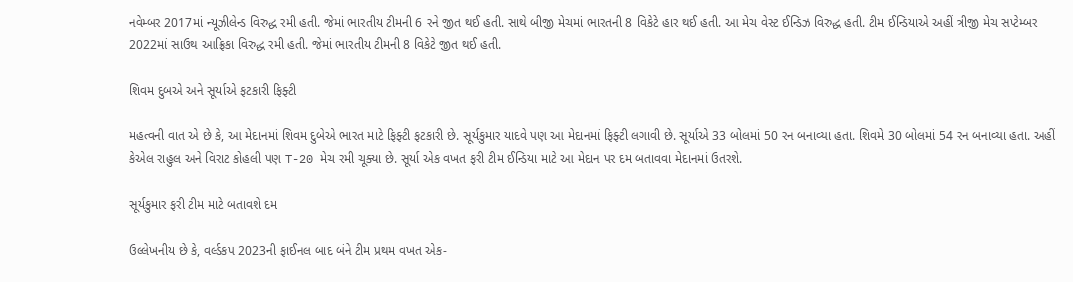નવેમ્બર 2017માં ન્યૂઝીલેન્ડ વિરુદ્ધ રમી હતી. જેમાં ભારતીય ટીમની 6 રને જીત થઈ હતી. સાથે બીજી મેચમાં ભારતની 8 વિકેટે હાર થઈ હતી. આ મેચ વેસ્ટ ઈન્ડિઝ વિરુદ્ધ હતી. ટીમ ઈન્ડિયાએ અહીં ત્રીજી મેચ સપ્ટેમ્બર 2022માં સાઉથ આફ્રિકા વિરુદ્ધ રમી હતી. જેમાં ભારતીય ટીમની 8 વિકેટે જીત થઈ હતી.

શિવમ દુબએ અને સૂર્યાએ ફટકારી ફિફ્ટી

મહત્વની વાત એ છે કે, આ મેદાનમાં શિવમ દુબેએ ભારત માટે ફિફ્ટી ફટકારી છે. સૂર્યકુમાર યાદવે પણ આ મેદાનમાં ફિફ્ટી લગાવી છે. સૂર્યાએ 33 બોલમાં 50 રન બનાવ્યા હતા. શિવમે 30 બોલમાં 54 રન બનાવ્યા હતા. અહીં કેએલ રાહુલ અને વિરાટ કોહલી પણ T-20 મેચ રમી ચૂક્યા છે. સૂર્યા એક વખત ફરી ટીમ ઈન્ડિયા માટે આ મેદાન પર દમ બતાવવા મેદાનમાં ઉતરશે.

સૂર્યકુમાર ફરી ટીમ માટે બતાવશે દમ

ઉલ્લેખનીય છે કે, વર્લ્ડકપ 2023ની ફાઈનલ બાદ બંને ટીમ પ્રથમ વખત એક-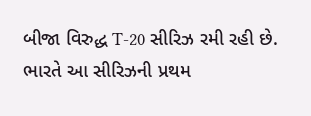બીજા વિરુદ્ધ T-20 સીરિઝ રમી રહી છે. ભારતે આ સીરિઝની પ્રથમ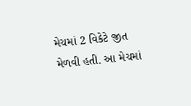મેચમાં 2 વિકેટે જીત મેળવી હતી. આ મેચમાં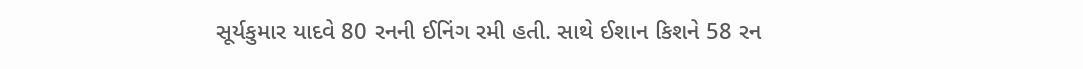સૂર્યકુમાર યાદવે 80 રનની ઈનિંગ રમી હતી. સાથે ઈશાન કિશને 58 રન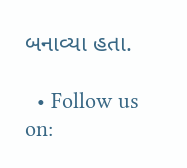બનાવ્યા હતા.

  • Follow us on: